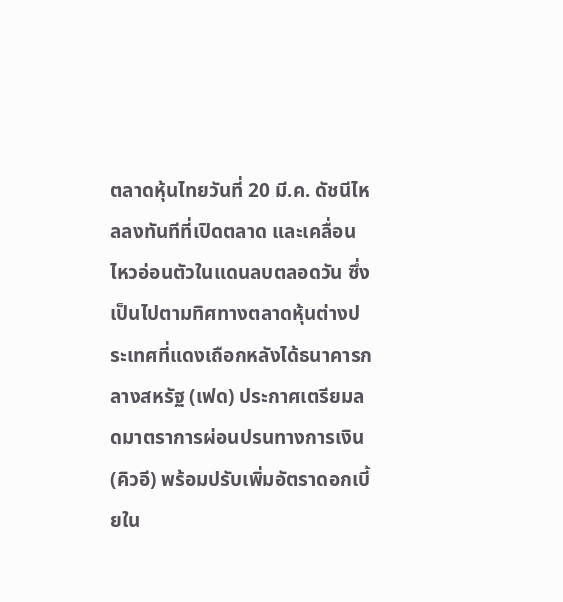ตลาดหุ้นไทยวันที่ 20 มี.ค. ดัชนีไหลลงทันทีที่เปิดตลาด และเคลื่อนไหวอ่อนตัวในแดนลบตลอดวัน ซึ่งเป็นไปตามทิศทางตลาดหุ้นต่างประเทศที่แดงเถือกหลังได้ธนาคารกลางสหรัฐ (เฟด) ประกาศเตรียมลดมาตราการผ่อนปรนทางการเงิน(คิวอี) พร้อมปรับเพิ่มอัตราดอกเบี้ยใน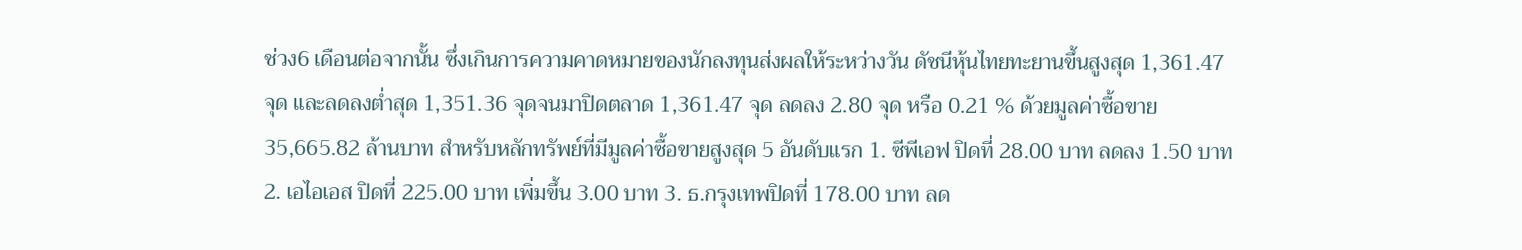ช่วง6 เดือนต่อจากนั้น ซึ่งเกินการความคาดหมายของนักลงทุนส่งผลให้ระหว่างวัน ดัชนีหุ้นไทยทะยานขึ้นสูงสุด 1,361.47 จุด และลดลงต่ำสุด 1,351.36 จุดจนมาปิดตลาด 1,361.47 จุด ลดลง 2.80 จุด หรือ 0.21 % ด้วยมูลค่าซื้อขาย 35,665.82 ล้านบาท สำหรับหลักทรัพย์ที่มีมูลค่าซื้อขายสูงสุด 5 อันดับแรก 1. ซีพีเอฟ ปิดที่ 28.00 บาท ลดลง 1.50 บาท 2. เอไอเอส ปิดที่ 225.00 บาท เพิ่มขึ้น 3.00 บาท 3. ธ.กรุงเทพปิดที่ 178.00 บาท ลด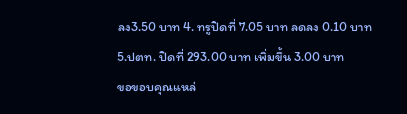ลง3.50 บาท 4. ทรูปิดที่ 7.05 บาท ลดลง 0.10 บาท 5.ปตท. ปิดที่ 293.00 บาท เพิ่มขึ้น 3.00 บาท
ขอขอบคุณแหล่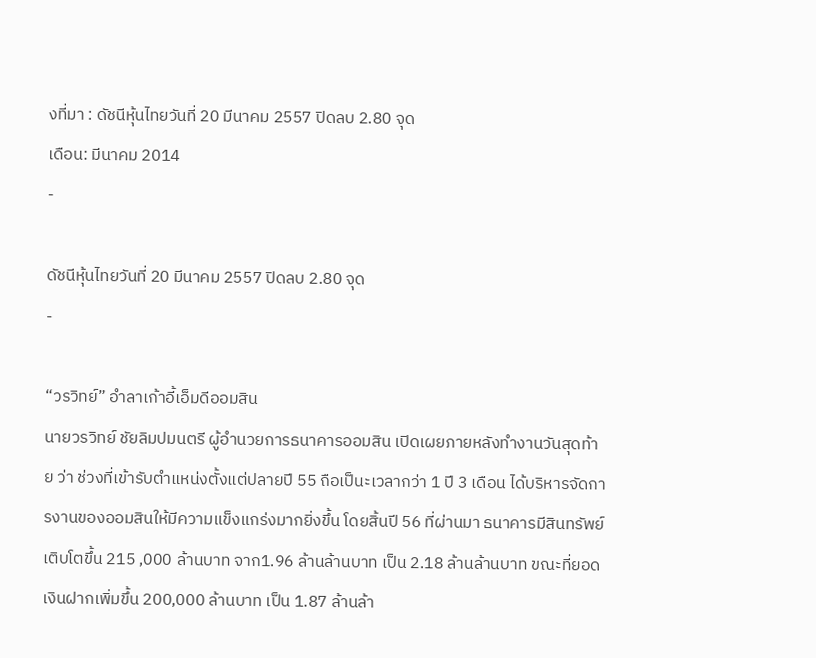งที่มา : ดัชนีหุ้นไทยวันที่ 20 มีนาคม 2557 ปิดลบ 2.80 จุด
เดือน: มีนาคม 2014
-

ดัชนีหุ้นไทยวันที่ 20 มีนาคม 2557 ปิดลบ 2.80 จุด
-

“วรวิทย์” อำลาเก้าอี้เอ็มดีออมสิน
นายวรวิทย์ ชัยลิมปมนตรี ผู้อำนวยการธนาคารออมสิน เปิดเผยภายหลังทำงานวันสุดท้าย ว่า ช่วงที่เข้ารับตำแหน่งตั้งแต่ปลายปี 55 ถือเป็นะเวลากว่า 1 ปี 3 เดือน ได้บริหารจัดการงานของออมสินให้มีความแข็งแกร่งมากยิ่งขึ้น โดยสิ้นปี 56 ที่ผ่านมา ธนาคารมีสินทรัพย์เติบโตขึ้น 215 ,000 ล้านบาท จาก1.96 ล้านล้านบาท เป็น 2.18 ล้านล้านบาท ขณะที่ยอดเงินฝากเพิ่มขึ้น 200,000 ล้านบาท เป็น 1.87 ล้านล้า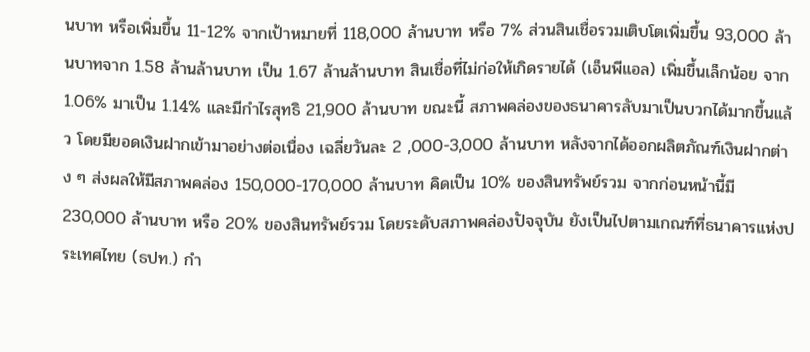นบาท หรือเพิ่มขึ้น 11-12% จากเป้าหมายที่ 118,000 ล้านบาท หรือ 7% ส่วนสินเชื่อรวมเติบโตเพิ่มขึ้น 93,000 ล้านบาทจาก 1.58 ล้านล้านบาท เป็น 1.67 ล้านล้านบาท สินเชื่อที่ไม่ก่อให้เกิดรายได้ (เอ็นพีแอล) เพิ่มขึ้นเล็กน้อย จาก 1.06% มาเป็น 1.14% และมีกำไรสุทธิ 21,900 ล้านบาท ขณะนี้ สภาพคล่องของธนาคารลับมาเป็นบวกได้มากขึ้นแล้ว โดยมียอดเงินฝากเข้ามาอย่างต่อเนื่อง เฉลี่ยวันละ 2 ,000-3,000 ล้านบาท หลังจากได้ออกผลิตภัณฑ์เงินฝากต่าง ๆ ส่งผลให้มีสภาพคล่อง 150,000-170,000 ล้านบาท คิดเป็น 10% ของสินทรัพย์รวม จากก่อนหน้านี้มี 230,000 ล้านบาท หรือ 20% ของสินทรัพย์รวม โดยระดับสภาพคล่องปัจจุบัน ยังเป็นไปตามเกณฑ์ที่ธนาคารแห่งประเทศไทย (ธปท.) กำ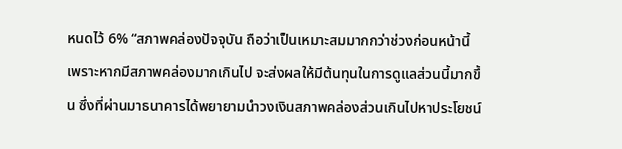หนดไว้ 6% “สภาพคล่องปัจจุบัน ถือว่าเป็นเหมาะสมมากกว่าช่วงก่อนหน้านี้ เพราะหากมีสภาพคล่องมากเกินไป จะส่งผลให้มีต้นทุนในการดูแลส่วนนี้มากขึ้น ซึ่งที่ผ่านมาธนาคารได้พยายามนำวงเงินสภาพคล่องส่วนเกินไปหาประโยชน์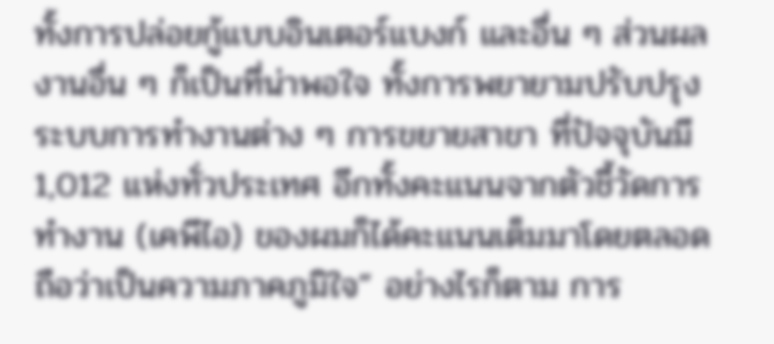ทั้งการปล่อยกู้แบบอินเตอร์แบงก์ และอื่น ๆ ส่วนผลงานอื่น ๆ ก็เป็นที่น่าพอใจ ทั้งการพยายามปรับปรุงระบบการทำงานต่าง ๆ การขยายสาขา ที่ปัจจุบันมี 1,012 แห่งทั่วประเทศ อีกทั้งคะแนนจากตัวชี้วัดการทำงาน (เคพีไอ) ของผมก็ได้คะแนนเต็มมาโดยตลอด ถือว่าเป็นความภาคภูมิใจ” อย่างไรก็ตาม การ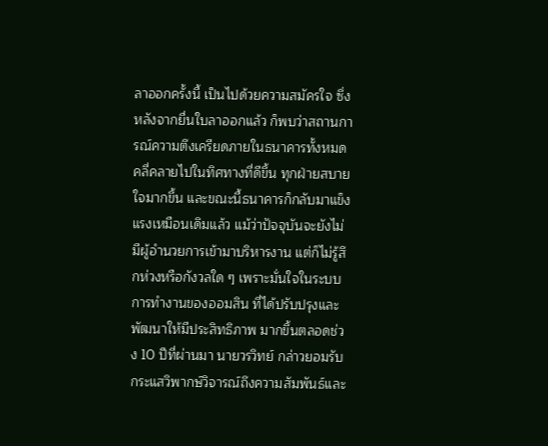ลาออกครั้งนี้ เป็นไปด้วยความสมัครใจ ซึ่งหลังจากยื่นใบลาออกแล้ว ก็พบว่าสถานการณ์ความตึงเครียดภายในธนาคารทั้งหมด คลี่คลายไปในทิศทางที่ดีขึ้น ทุกฝ่ายสบายใจมากขึ้น และขณะนี้ธนาคารก็กลับมาแข็งแรงเหมือนเดิมแล้ว แม้ว่าปัจจุบันจะยังไม่มีผู้อำนวยการเข้ามาบริหารงาน แต่ก็ไม่รู้สึกห่วงหรือกังวลใด ๆ เพราะมั่นใจในระบบการทำงานของออมสิน ที่ได้ปรับปรุงและพัฒนาให้มีประสิทธิภาพ มากขึ้นตลอดช่วง 10 ปีที่ผ่านมา นายวรวิทย์ กล่าวยอมรับกระแสวิพากษ์วิจารณ์ถึงความสัมพันธ์และ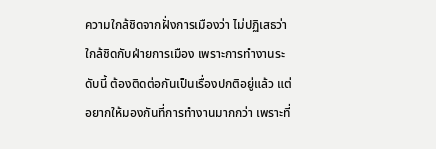ความใกล้ชิดจากฝั่งการเมืองว่า ไม่ปฏิเสธว่าใกล้ชิดกับฝ่ายการเมือง เพราะการทำงานระดับนี้ ต้องติดต่อกันเป็นเรื่องปกติอยู่แล้ว แต่อยากให้มองกันที่การทำงานมากกว่า เพราะที่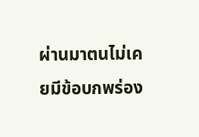ผ่านมาตนไม่เคยมีข้อบกพร่อง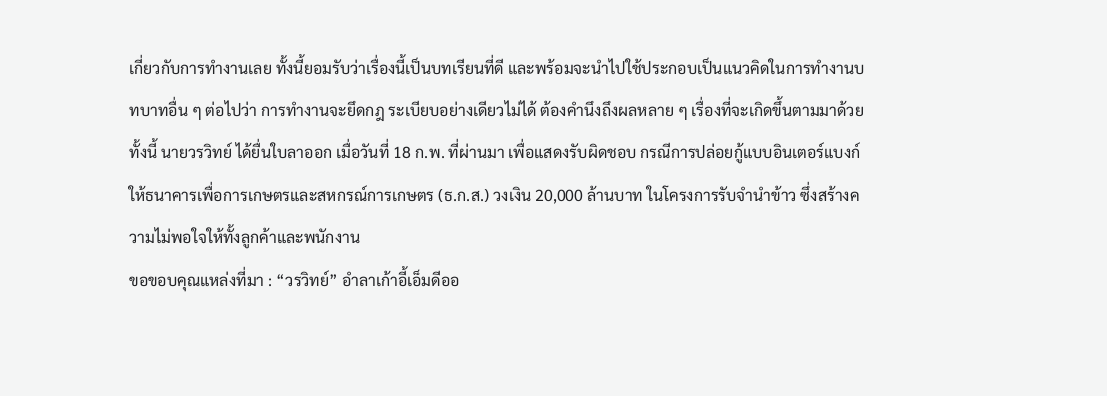เกี่ยวกับการทำงานเลย ทั้งนี้ยอมรับว่าเรื่องนี้เป็นบทเรียนที่ดี และพร้อมจะนำไปใช้ประกอบเป็นแนวคิดในการทำงานบทบาทอื่น ๆ ต่อไปว่า การทำงานจะยึดกฎ ระเบียบอย่างเดียวไม่ได้ ต้องคำนึงถึงผลหลาย ๆ เรื่องที่จะเกิดขึ้นตามมาด้วย ทั้งนี้ นายวรวิทย์ ได้ยื่นใบลาออก เมื่อวันที่ 18 ก.พ. ที่ผ่านมา เพื่อแสดงรับผิดชอบ กรณีการปล่อยกู้แบบอินเตอร์แบงก์ให้ธนาคารเพื่อการเกษตรและสหกรณ์การเกษตร (ธ.ก.ส.) วงเงิน 20,000 ล้านบาท ในโครงการรับจำนำข้าว ซึ่งสร้างความไม่พอใจให้ทั้งลูกค้าและพนักงาน
ขอขอบคุณแหล่งที่มา : “วรวิทย์” อำลาเก้าอี้เอ็มดีออ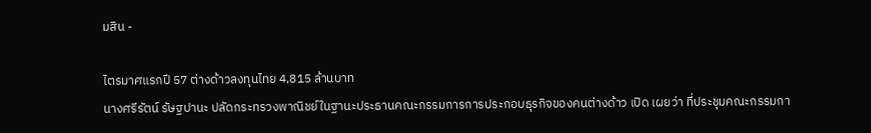มสิน -

ไตรมาศแรกปี 57 ต่างด้าวลงทุนไทย 4,815 ล้านบาท
นางศรีรัตน์ รัษฐปานะ ปลัดกระทรวงพาณิชย์ในฐานะประธานคณะกรรมการการประกอบธุรกิจของคนต่างด้าว เปิด เผยว่า ที่ประชุมคณะกรรมกา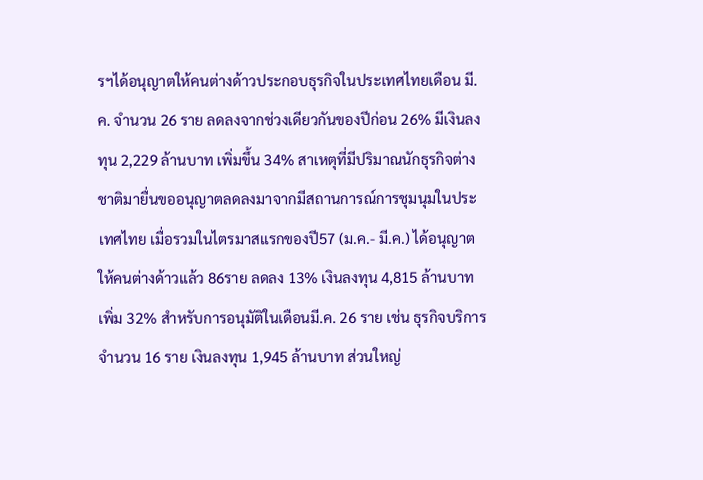รฯได้อนุญาตให้คนต่างด้าวประกอบธุรกิจในประเทศไทยเดือน มี.ค. จำนวน 26 ราย ลดลงจากช่วงเดียวกันของปีก่อน 26% มีเงินลงทุน 2,229 ล้านบาท เพิ่มขึ้น 34% สาเหตุที่มีปริมาณนักธุรกิจต่างชาติมายื่นขออนุญาตลดลงมาจากมีสถานการณ์การชุมนุมในประเทศไทย เมื่อรวมในไตรมาสแรกของปี57 (ม.ค.- มี.ค.) ได้อนุญาตให้คนต่างด้าวแล้ว 86ราย ลดลง 13% เงินลงทุน 4,815 ล้านบาทเพิ่ม 32% สำหรับการอนุมัติในเดือนมี.ค. 26 ราย เช่น ธุรกิจบริการ จำนวน 16 ราย เงินลงทุน 1,945 ล้านบาท ส่วนใหญ่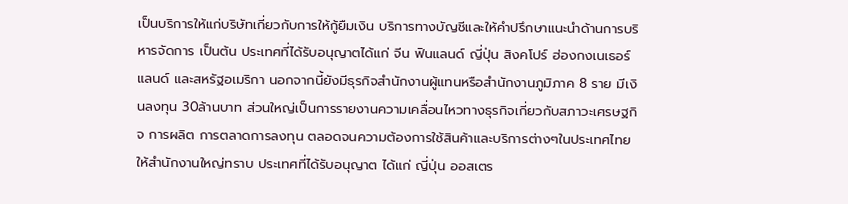เป็นบริการให้แก่บริษัทเกี่ยวกับการให้กู้ยืมเงิน บริการทางบัญชีและให้คำปรึกษาแนะนำด้านการบริหารจัดการ เป็นต้น ประเทศที่ได้รับอนุญาตได้แก่ จีน ฟินแลนด์ ญี่ปุ่น สิงคโปร์ ฮ่องกงเนเธอร์แลนด์ และสหรัฐอเมริกา นอกจากนี้ยังมีธุรกิจสำนักงานผู้แทนหรือสำนักงานภูมิภาค 8 ราย มีเงินลงทุน 30ล้านบาท ส่วนใหญ่เป็นการรายงานความเคลื่อนไหวทางธุรกิจเกี่ยวกับสภาวะเศรษฐกิจ การผลิต การตลาดการลงทุน ตลอดจนความต้องการใช้สินค้าและบริการต่างๆในประเทศไทยให้สำนักงานใหญ่ทราบ ประเทศที่ได้รับอนุญาต ได้แก่ ญี่ปุ่น ออสเตร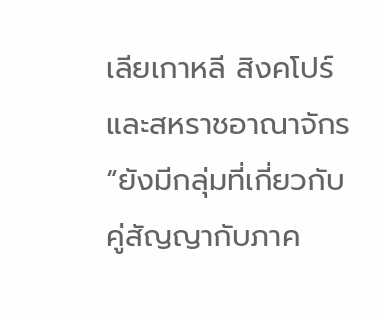เลียเกาหลี สิงคโปร์ และสหราชอาณาจักร “ยังมีกลุ่มที่เกี่ยวกับคู่สัญญากับภาค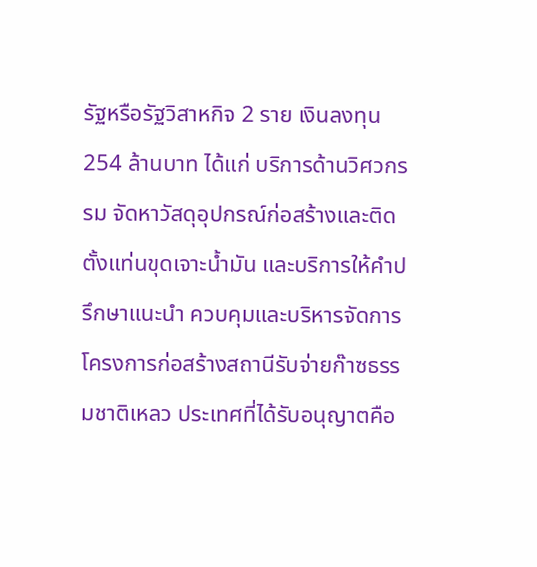รัฐหรือรัฐวิสาหกิจ 2 ราย เงินลงทุน 254 ล้านบาท ได้แก่ บริการด้านวิศวกรรม จัดหาวัสดุอุปกรณ์ก่อสร้างและติดตั้งแท่นขุดเจาะน้ำมัน และบริการให้คำปรึกษาแนะนำ ควบคุมและบริหารจัดการโครงการก่อสร้างสถานีรับจ่ายก๊าซธรรมชาติเหลว ประเทศที่ได้รับอนุญาตคือ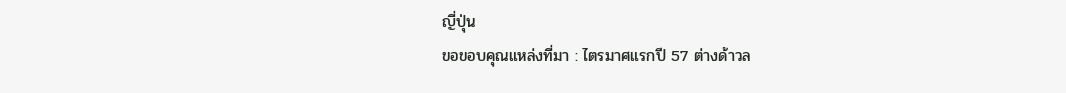ญี่ปุ่น
ขอขอบคุณแหล่งที่มา : ไตรมาศแรกปี 57 ต่างด้าวล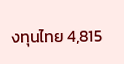งทุนไทย 4,815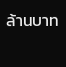ล้านบาท